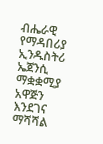ብሔራዊ የማዳበሪያ ኢንዱስትሪ ኤጀንሲ ማቋቋሚያ አዋጅን እንደገና ማሻሻል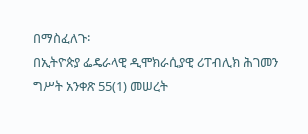በማስፈለጉ፡
በኢትዮጵያ ፌዴራላዊ ዲሞክራሲያዊ ሪፐብሊክ ሕገመን ግሥት አንቀጽ 55(1) መሠረት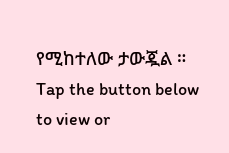የሚከተለው ታውጇል ።
Tap the button below to view or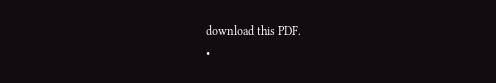download this PDF.
•